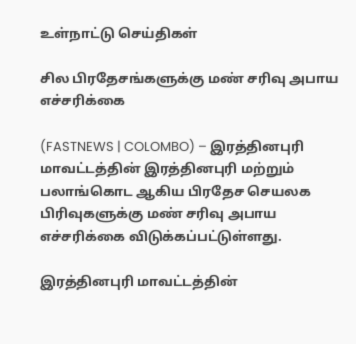உள்நாட்டு செய்திகள்

சில பிரதேசங்களுக்கு மண் சரிவு அபாய எச்சரிக்கை

(FASTNEWS | COLOMBO) – இரத்தினபுரி மாவட்டத்தின் இரத்தினபுரி மற்றும் பலாங்கொட ஆகிய பிரதேச செயலக பிரிவுகளுக்கு மண் சரிவு அபாய எச்சரிக்கை விடுக்கப்பட்டுள்ளது.

இரத்தினபுரி மாவட்டத்தின்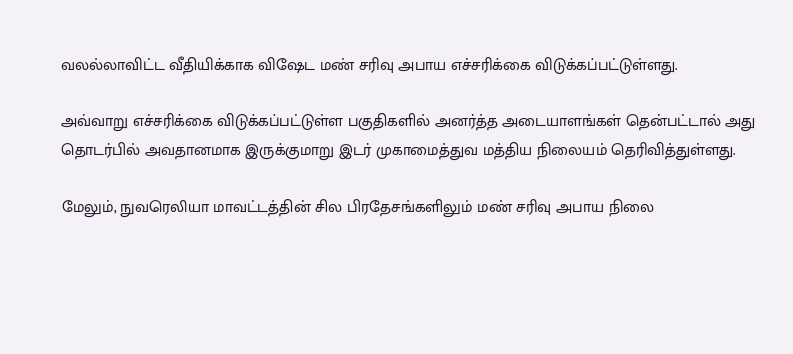வலல்லாவிட்ட வீதியிக்காக விஷேட மண் சரிவு அபாய எச்சரிக்கை விடுக்கப்பட்டுள்ளது.

அவ்வாறு எச்சரிக்கை விடுக்கப்பட்டுள்ள பகுதிகளில் அனர்த்த அடையாளங்கள் தென்பட்டால் அது தொடர்பில் அவதானமாக இருக்குமாறு இடர் முகாமைத்துவ மத்திய நிலையம் தெரிவித்துள்ளது.

மேலும், நுவரெலியா மாவட்டத்தின் சில பிரதேசங்களிலும் மண் சரிவு அபாய நிலை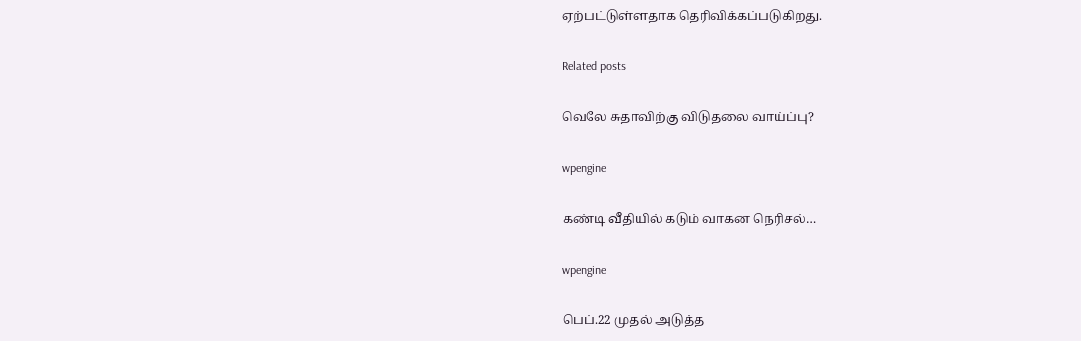ஏற்பட்டுள்ளதாக தெரிவிக்கப்படுகிறது.

Related posts

வெலே சுதாவிற்கு விடுதலை வாய்ப்பு?

wpengine

கண்டி வீதியில் கடும் வாகன நெரிசல்…

wpengine

பெப்.22 முதல் அடுத்த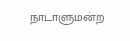நாடாளுமன்ற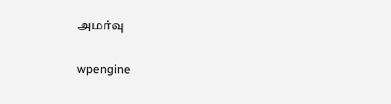அமர்வு

wpengine